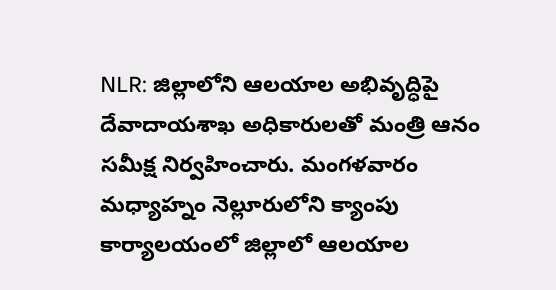NLR: జిల్లాలోని ఆలయాల అభివృద్ధిపై దేవాదాయశాఖ అధికారులతో మంత్రి ఆనం సమీక్ష నిర్వహించారు. మంగళవారం మధ్యాహ్నం నెల్లూరులోని క్యాంపు కార్యాలయంలో జిల్లాలో ఆలయాల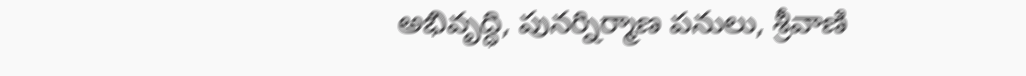అభివృద్ధి, పునర్నిర్మాణ పనులు, శ్రీవాణి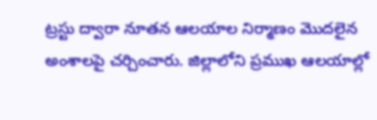ట్రస్టు ద్వారా నూతన ఆలయాల నిర్మాణం మొదలైన అంశాలపై చర్చించారు. జిల్లాలోని ప్రముఖ ఆలయాల్లో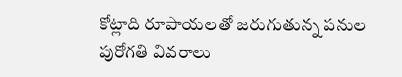కోట్లాది రూపాయలతో జరుగుతున్న పనుల పురోగతి వివరాలు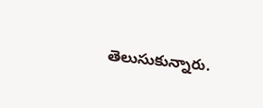తెలుసుకున్నారు.